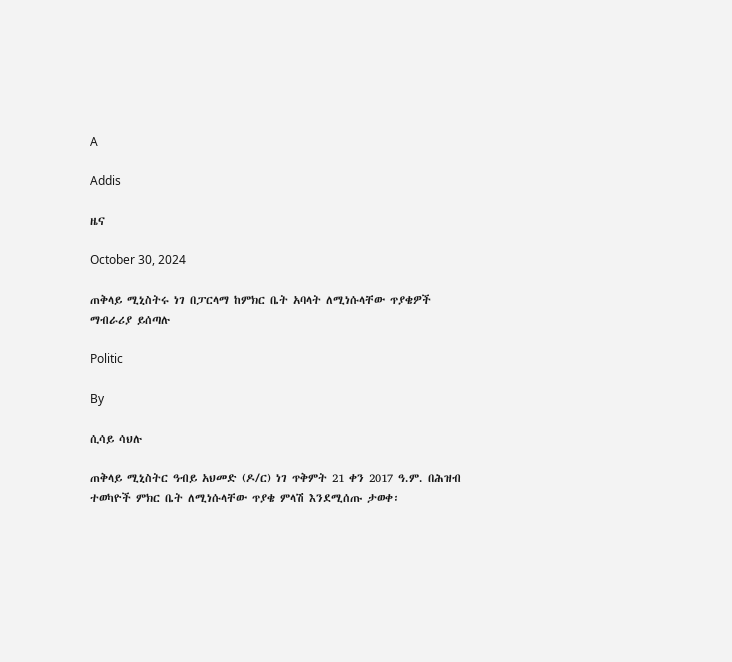A

Addis

ዜና

October 30, 2024

ጠቅላይ ሚኒስትሩ ነገ በፓርላማ ከምክር ቤት አባላት ለሚነሱላቸው ጥያቄዎች ማብራሪያ ይሰጣሉ

Politic

By

ሲሳይ ሳህሉ

ጠቅላይ ሚኒስትር ዓብይ አህመድ (ዶ/ር) ነገ ጥቅምት 21 ቀን 2017 ዓ.ም. በሕዝብ ተወካዮች ምክር ቤት ለሚነሱላቸው ጥያቄ ምላሽ እንደሚሰጡ ታወቀ፡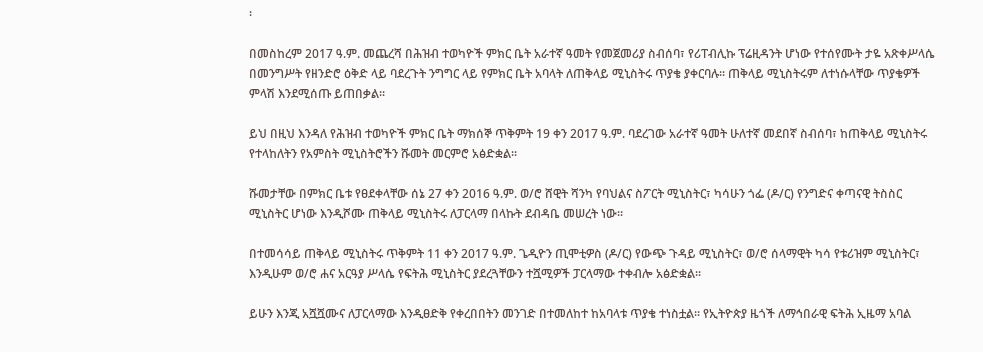፡

በመስከረም 2017 ዓ.ም. መጨረሻ በሕዝብ ተወካዮች ምክር ቤት አራተኛ ዓመት የመጀመሪያ ስብሰባ፣ የሪፐብሊኩ ፕሬዚዳንት ሆነው የተሰየሙት ታዬ አጽቀሥላሴ በመንግሥት የዘንድሮ ዕቅድ ላይ ባደረጉት ንግግር ላይ የምክር ቤት አባላት ለጠቅላይ ሚኒስትሩ ጥያቄ ያቀርባሉ፡፡ ጠቅላይ ሚኒስትሩም ለተነሱላቸው ጥያቄዎች ምላሽ እንደሚሰጡ ይጠበቃል፡፡

ይህ በዚህ እንዳለ የሕዝብ ተወካዮች ምክር ቤት ማክሰኞ ጥቅምት 19 ቀን 2017 ዓ.ም. ባደረገው አራተኛ ዓመት ሁለተኛ መደበኛ ስብሰባ፣ ከጠቅላይ ሚኒስትሩ የተላከለትን የአምስት ሚኒስትሮችን ሹመት መርምሮ አፅድቋል፡፡

ሹመታቸው በምክር ቤቱ የፀደቀላቸው ሰኔ 27 ቀን 2016 ዓ.ም. ወ/ሮ ሸዊት ሻንካ የባህልና ስፖርት ሚኒስትር፣ ካሳሁን ጎፌ (ዶ/ር) የንግድና ቀጣናዊ ትስስር ሚኒስትር ሆነው እንዲሾሙ ጠቅላይ ሚኒስትሩ ለፓርላማ በላኩት ደብዳቤ መሠረት ነው፡፡

በተመሳሳይ ጠቅላይ ሚኒስትሩ ጥቅምት 11 ቀን 2017 ዓ.ም. ጌዲዮን ጢሞቲዎስ (ዶ/ር) የውጭ ጉዳይ ሚኒስትር፣ ወ/ሮ ሰላማዊት ካሳ የቱሪዝም ሚኒስትር፣ እንዲሁም ወ/ሮ ሐና አርዓያ ሥላሴ የፍትሕ ሚኒስትር ያደረጓቸውን ተሿሚዎች ፓርላማው ተቀብሎ አፅድቋል፡፡

ይሁን እንጂ አሿሿሙና ለፓርላማው እንዲፀድቅ የቀረበበትን መንገድ በተመለከተ ከአባላቱ ጥያቄ ተነስቷል፡፡ የኢትዮጵያ ዜጎች ለማኅበራዊ ፍትሕ ኢዜማ አባል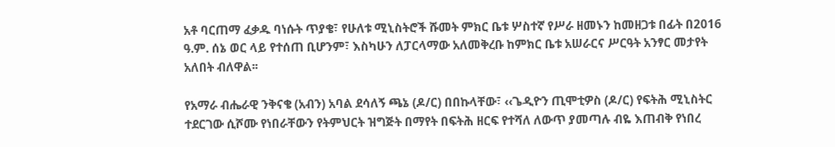አቶ ባርጠማ ፈቃዱ ባነሱት ጥያቄ፣ የሁለቱ ሚኒስትሮች ሹመት ምክር ቤቱ ሦስተኛ የሥራ ዘመኑን ከመዘጋቱ በፊት በ2016 ዓ.ም. ሰኔ ወር ላይ የተሰጠ ቢሆንም፣ እስካሁን ለፓርላማው አለመቅረቡ ከምክር ቤቱ አሠራርና ሥርዓት አንፃር መታየት አለበት ብለዋል፡፡

የአማራ ብሔራዊ ንቅናቄ (አብን) አባል ደሳለኝ ጫኔ (ዶ/ር) በበኩላቸው፣ ‹‹ጌዲዮን ጢሞቲዎስ (ዶ/ር) የፍትሕ ሚኒስትር ተደርገው ሲሾሙ የነበራቸውን የትምህርት ዝግጅት በማየት በፍትሕ ዘርፍ የተሻለ ለውጥ ያመጣሉ ብዬ እጠብቅ የነበረ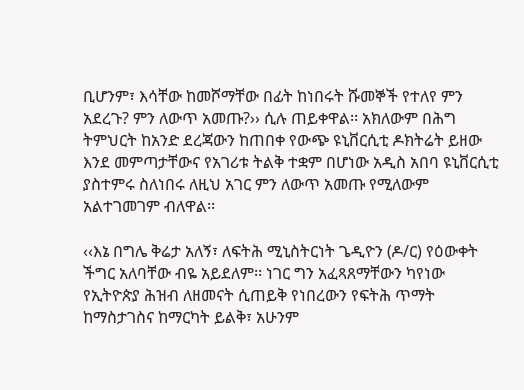ቢሆንም፣ እሳቸው ከመሾማቸው በፊት ከነበሩት ሹመኞች የተለየ ምን አደረጉ? ምን ለውጥ አመጡ?›› ሲሉ ጠይቀዋል፡፡ አክለውም በሕግ ትምህርት ከአንድ ደረጃውን ከጠበቀ የውጭ ዩኒቨርሲቲ ዶክትሬት ይዘው እንደ መምጣታቸውና የአገሪቱ ትልቅ ተቋም በሆነው አዲስ አበባ ዩኒቨርሲቲ ያስተምሩ ስለነበሩ ለዚህ አገር ምን ለውጥ አመጡ የሚለውም አልተገመገም ብለዋል፡፡

‹‹እኔ በግሌ ቅሬታ አለኝ፣ ለፍትሕ ሚኒስትርነት ጌዲዮን (ዶ/ር) የዕውቀት ችግር አለባቸው ብዬ አይደለም፡፡ ነገር ግን አፈጻጸማቸውን ካየነው የኢትዮጵያ ሕዝብ ለዘመናት ሲጠይቅ የነበረውን የፍትሕ ጥማት ከማስታገስና ከማርካት ይልቅ፣ አሁንም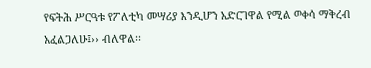የፍትሕ ሥርዓቱ የፖለቲካ መሣሪያ እንዲሆን አድርገዋል የሚል ወቀሳ ማቅረብ አፈልጋለሁ፤›› ብለዋል፡፡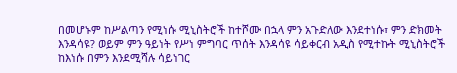በመሆኑም ከሥልጣን የሚነሱ ሚኒስትሮች ከተሾሙ በኋላ ምን አጉድለው እንደተነሱ፣ ምን ድክመት እንዳሳዩ? ወይም ምን ዓይነት የሥነ ምግባር ጥሰት እንዳሳዩ ሳይቀርብ አዲስ የሚተኩት ሚኒስትሮች ከእነሱ በምን እንደሚሻሉ ሳይነገር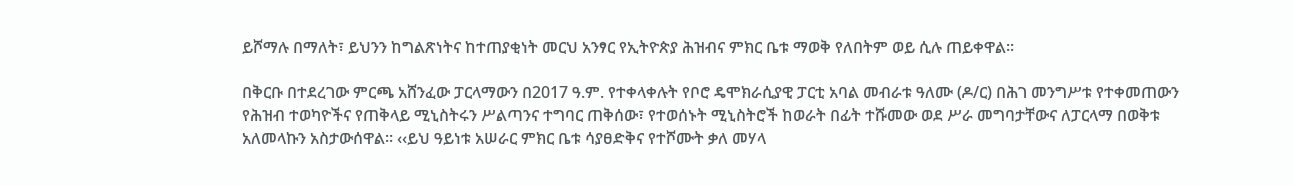ይሾማሉ በማለት፣ ይህንን ከግልጽነትና ከተጠያቂነት መርህ አንፃር የኢትዮጵያ ሕዝብና ምክር ቤቱ ማወቅ የለበትም ወይ ሲሉ ጠይቀዋል፡፡

በቅርቡ በተደረገው ምርጫ አሸንፈው ፓርላማውን በ2017 ዓ.ም. የተቀላቀሉት የቦሮ ዴሞክራሲያዊ ፓርቲ አባል መብራቱ ዓለሙ (ዶ/ር) በሕገ መንግሥቱ የተቀመጠውን የሕዝብ ተወካዮችና የጠቅላይ ሚኒስትሩን ሥልጣንና ተግባር ጠቅሰው፣ የተወሰኑት ሚኒስትሮች ከወራት በፊት ተሹመው ወደ ሥራ መግባታቸውና ለፓርላማ በወቅቱ አለመላኩን አስታውሰዋል፡፡ ‹‹ይህ ዓይነቱ አሠራር ምክር ቤቱ ሳያፀድቅና የተሾሙት ቃለ መሃላ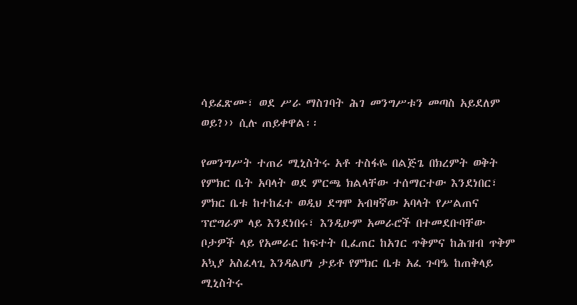ሳይፈጽሙ፣ ወደ ሥራ ማስገባት ሕገ መንግሥቱን መጣስ አይደለም ወይ?›› ሲሉ ጠይቀዋል፡፡

የመንግሥት ተጠሪ ሚኒስትሩ አቶ ተስፋዬ በልጅጌ በክረምት ወቅት የምክር ቤት አባላት ወደ ምርጫ ክልላቸው ተሰማርተው እንደነበር፣ ምክር ቤቱ ከተከፈተ ወዲህ ደግሞ አብዛኛው አባላት የሥልጠና ፕሮግራም ላይ እንደነበሩ፣ እንዲሁም አመራሮች በተመደቡባቸው ቦታዎች ላይ የአመራር ከፍተት ቢፈጠር ከአገር ጥቅምና ከሕዝብ ጥቅም አኳያ አስፈላጊ እንዳልሆነ ታይቶ የምክር ቤቱ አፈ ጉባዔ ከጠቅላይ ሚኒስትሩ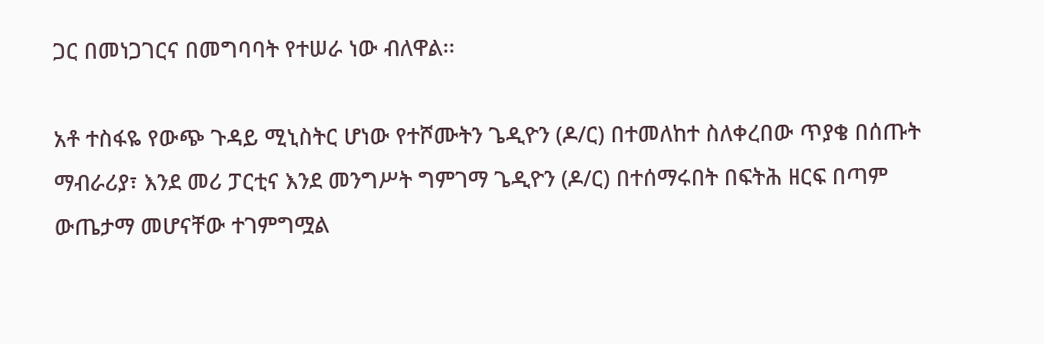ጋር በመነጋገርና በመግባባት የተሠራ ነው ብለዋል፡፡

አቶ ተስፋዬ የውጭ ጉዳይ ሚኒስትር ሆነው የተሾሙትን ጌዲዮን (ዶ/ር) በተመለከተ ስለቀረበው ጥያቄ በሰጡት ማብራሪያ፣ እንደ መሪ ፓርቲና እንደ መንግሥት ግምገማ ጌዲዮን (ዶ/ር) በተሰማሩበት በፍትሕ ዘርፍ በጣም ውጤታማ መሆናቸው ተገምግሟል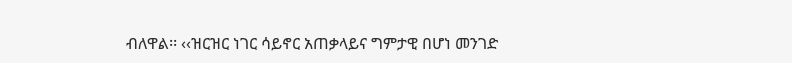ብለዋል፡፡ ‹‹ዝርዝር ነገር ሳይኖር አጠቃላይና ግምታዊ በሆነ መንገድ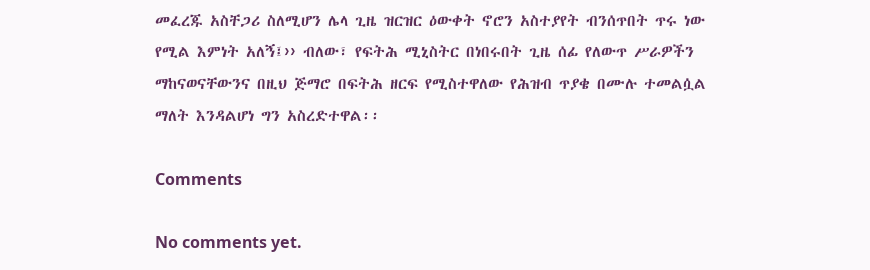መፈረጁ አስቸጋሪ ስለሚሆን ሌላ ጊዜ ዝርዝር ዕውቀት ኖሮን አስተያየት ብንሰጥበት ጥሩ ነው የሚል እምነት አለኝ፤›› ብለው፣ የፍትሕ ሚኒስትር በነበሩበት ጊዜ ሰፊ የለውጥ ሥራዎችን ማከናወናቸውንና በዚህ ጅማሮ በፍትሕ ዘርፍ የሚስተዋለው የሕዝብ ጥያቄ በሙሉ ተመልሷል ማለት እንዳልሆነ ግን አስረድተዋል፡፡

Comments

No comments yet.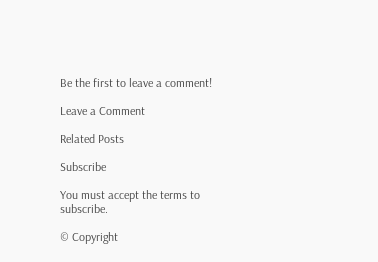Be the first to leave a comment!

Leave a Comment

Related Posts

Subscribe

You must accept the terms to subscribe.

© Copyright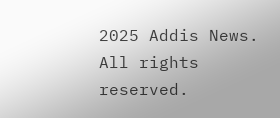2025 Addis News. All rights reserved.